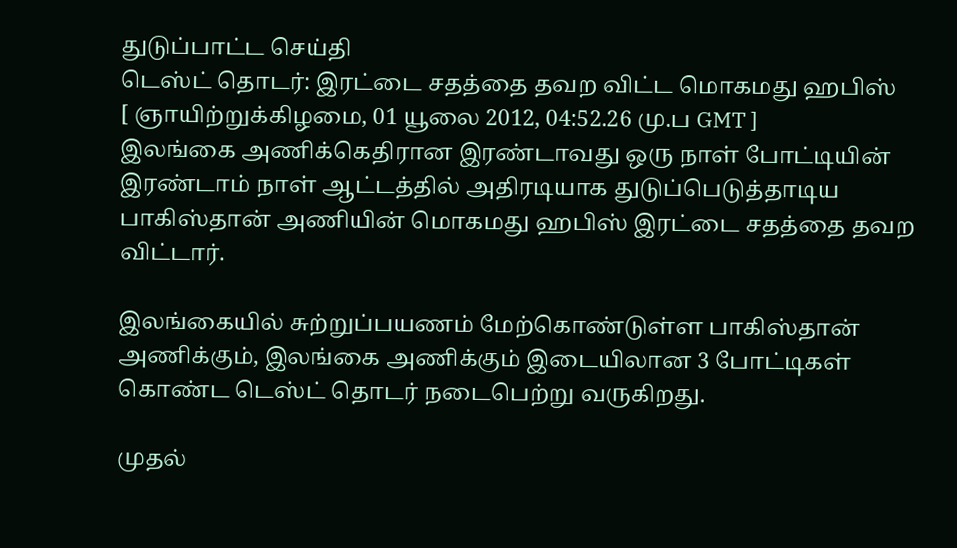துடுப்பாட்ட செய்தி
டெஸ்ட் தொடர்: இரட்டை சதத்தை தவற விட்ட மொகமது ஹபிஸ்
[ ஞாயிற்றுக்கிழமை, 01 யூலை 2012, 04:52.26 மு.ப GMT ]
இலங்கை அணிக்கெதிரான இரண்டாவது ஒரு நாள் போட்டியின் இரண்டாம் நாள் ஆட்டத்தில் அதிரடியாக துடுப்பெடுத்தாடிய பாகிஸ்தான் அணியின் மொகமது ஹபிஸ் இரட்டை சதத்தை தவற விட்டார்.

இலங்கையில் சுற்றுப்பயணம் மேற்கொண்டுள்ள பாகிஸ்தான் அணிக்கும், இலங்கை அணிக்கும் இடையிலான 3 போட்டிகள் கொண்ட டெஸ்ட் தொடர் நடைபெற்று வருகிறது.

முதல்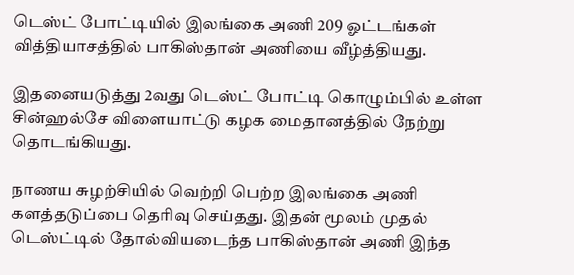டெஸ்ட் போட்டியில் இலங்கை அணி 209 ஓட்டங்கள் வித்தியாசத்தில் பாகிஸ்தான் அணியை வீழ்த்தியது.

இதனையடுத்து 2வது டெஸ்ட் போட்டி கொழும்பில் உள்ள சின்ஹல்சே விளையாட்டு கழக மைதானத்தில் நேற்று தொடங்கியது.

நாணய சுழற்சியில் வெற்றி பெற்ற இலங்கை அணி களத்தடுப்பை தெரிவு செய்தது. இதன் மூலம் முதல் டெஸ்ட்டில் தோல்வியடைந்த பாகிஸ்தான் அணி இந்த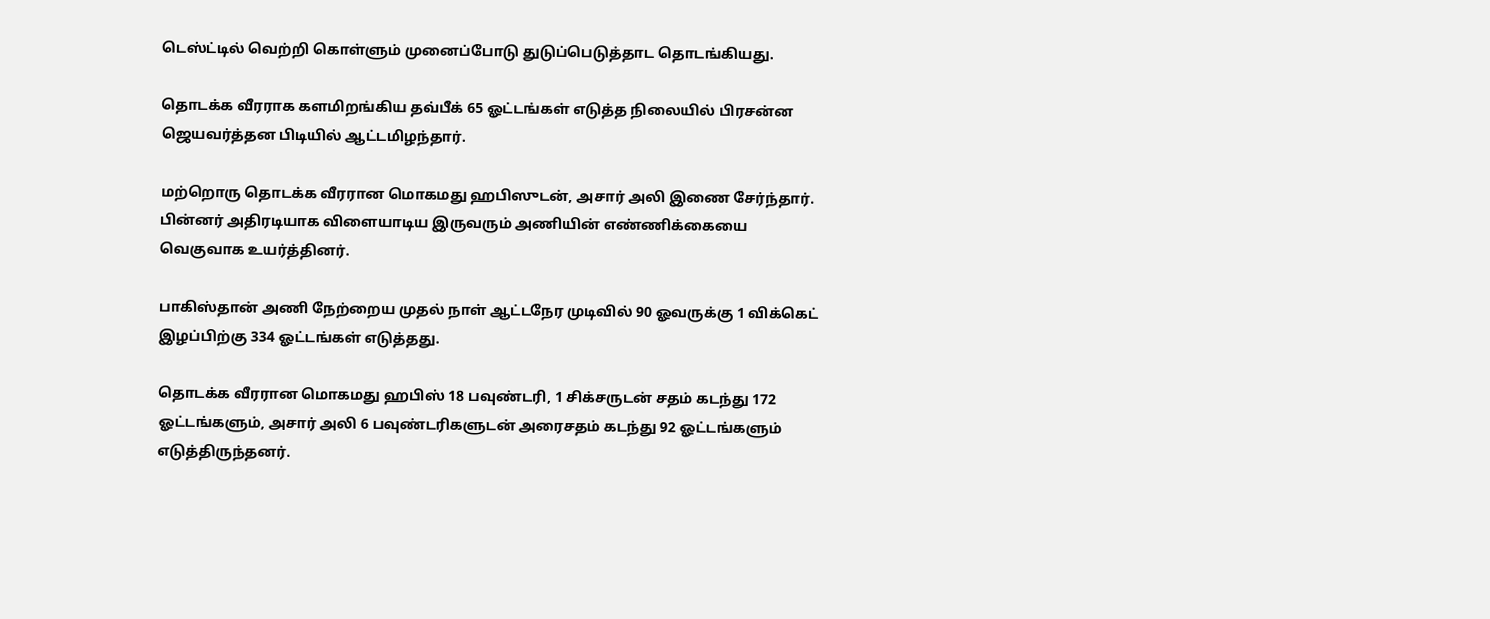டெஸ்ட்டில் வெற்றி கொள்ளும் முனைப்போடு துடுப்பெடுத்தாட தொடங்கியது.

தொடக்க வீரராக களமிறங்கிய தவ்பீக் 65 ஓட்டங்கள் எடுத்த நிலையில் பிரசன்ன ஜெயவர்த்தன பிடியில் ஆட்டமிழந்தார்.

மற்றொரு தொடக்க வீரரான மொகமது ஹபிஸுடன், அசார் அலி இணை சேர்ந்தார். பின்னர் அதிரடியாக விளையாடிய இருவரும் அணியின் எண்ணிக்கையை வெகுவாக உயர்த்தினர்.

பாகிஸ்தான் அணி நேற்றைய முதல் நாள் ஆட்டநேர முடிவில் 90 ஓவருக்கு 1 விக்கெட் இழப்பிற்கு 334 ஓட்டங்கள் எடுத்தது.

தொடக்க வீரரான மொகமது ஹபிஸ் 18 பவுண்டரி, 1 சிக்சருடன் சதம் கடந்து 172 ஓட்டங்களும், அசார் அலி 6 பவுண்டரிகளுடன் அரைசதம் கடந்து 92 ஓட்டங்களும் எடுத்திருந்தனர்.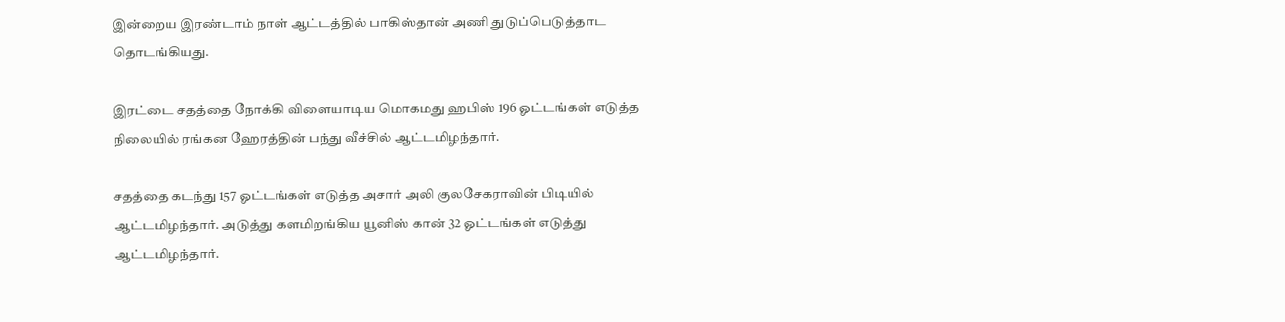இன்றைய இரண்டாம் நாள் ஆட்டத்தில் பாகிஸ்தான் அணி துடுப்பெடுத்தாட தொடங்கியது.

இரட்டை சதத்தை நோக்கி விளையாடிய மொகமது ஹபிஸ் 196 ஓட்டங்கள் எடுத்த நிலையில் ரங்கன ஹேரத்தின் பந்து வீச்சில் ஆட்டமிழந்தார்.

சதத்தை கடந்து 157 ஓட்டங்கள் எடுத்த அசார் அலி குலசேகராவின் பிடியில் ஆட்டமிழந்தார். அடுத்து களமிறங்கிய யூனிஸ் கான் 32 ஓட்டங்கள் எடுத்து ஆட்டமிழந்தார்.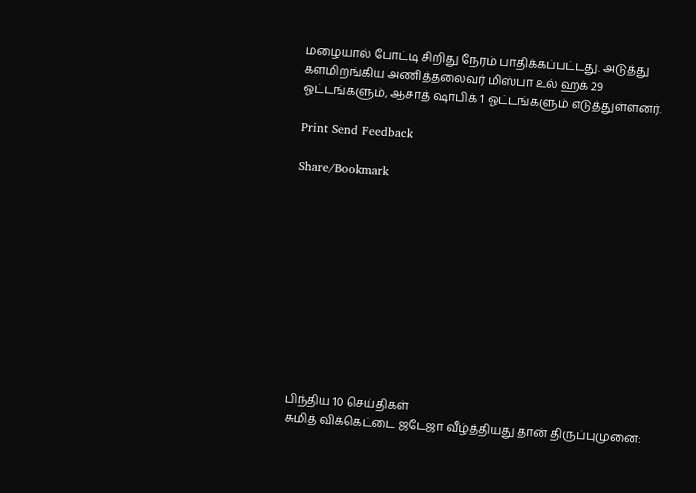மழையால் போட்டி சிறிது நேரம் பாதிக்கப்பட்டது. அடுத்து களமிறங்கிய அணித்தலைவர் மிஸ்பா உல் ஹக் 29 ஓட்டங்களும், ஆசாத் ஷாபிக் 1 ஓட்டங்களும் எடுத்துள்ளனர்.

Print Send Feedback

Share/Bookmark











பிந்திய 10 செய்திகள்
சுமித் விக்கெட்டை ஜடேஜா வீழ்த்தியது தான் திருப்புமுனை: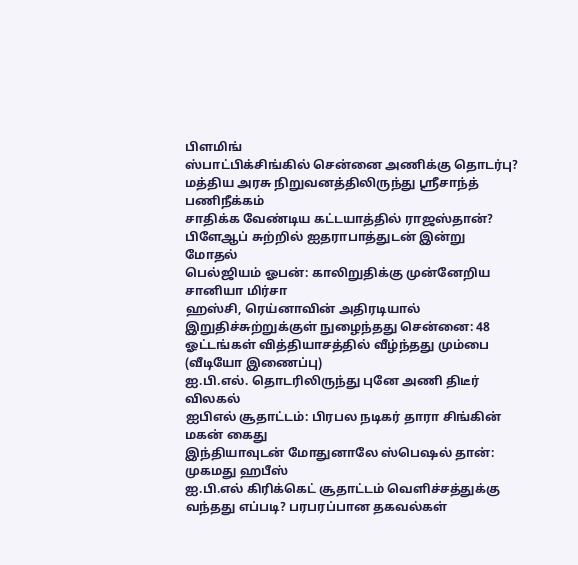பிளமிங்
ஸ்பாட்பிக்சிங்கில் சென்னை அணிக்கு தொடர்பு?
மத்திய அரசு நிறுவனத்திலிருந்து ஸ்ரீசாந்த் பணிநீக்கம்
சாதிக்க வேண்டிய கட்டயாத்தில் ராஜஸ்தான்? பிளேஆப் சுற்றில் ஐதராபாத்துடன் இன்று மோதல்
பெல்ஜியம் ஓபன்: காலிறுதிக்கு முன்னேறிய சானியா மிர்சா
ஹஸ்சி, ரெய்னாவின் அதிரடியால் இறுதிச்சுற்றுக்குள் நுழைந்தது சென்னை: 48 ஓட்டங்கள் வித்தியாசத்தில் வீழ்ந்தது மும்பை (வீடியோ இணைப்பு)
ஐ.பி.எல். தொடரிலிருந்து புனே அணி திடீர் விலகல்
ஐபிஎல் சூதாட்டம்: பிரபல நடிகர் தாரா சிங்கின் மகன் கைது
இந்தியாவுடன் மோதுனாலே ஸ்பெஷல் தான்: முகமது ஹபீஸ்
ஐ.பி.எல் கிரிக்கெட் சூதாட்டம் வெளிச்சத்துக்கு வந்தது எப்படி? பரபரப்பான தகவல்கள்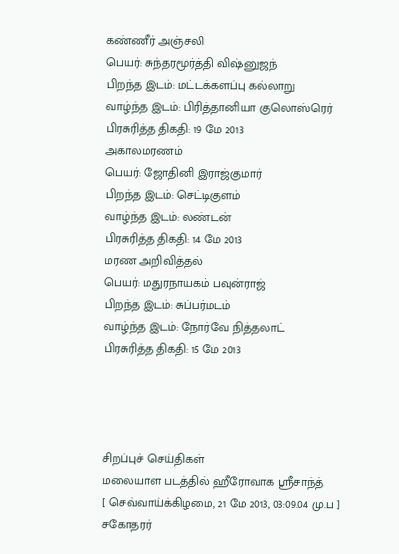கண்ணீர் அஞ்சலி
பெயர்: சுந்தரமூர்த்தி விஷ்னுஜந்
பிறந்த இடம்: மட்டக்களப்பு கல்லாறு
வாழ்ந்த இடம்: பிரித்தானியா குலொஸ்ரெர்
பிரசுரித்த திகதி: 19 மே 2013
அகாலமரணம்
பெயர்: ஜோதினி இராஜ்குமார்
பிறந்த இடம்: செட்டிகுளம்
வாழ்ந்த இடம்: லண்டன்
பிரசுரித்த திகதி: 14 மே 2013
மரண அறிவித்தல்
பெயர்: மதுரநாயகம் பவுன்ராஜ்
பிறந்த இடம்: சுப்பர்மடம்
வாழ்ந்த இடம்: நோர்வே நித்தலாட்
பிரசுரித்த திகதி: 15 மே 2013




சிறப்புச் செய்திகள்
மலையாள படத்தில் ஹீரோவாக ஸ்ரீசாந்த்
[ செவ்வாய்க்கிழமை, 21 மே 2013, 03:09.04 மு.ப ]
சகோதரர்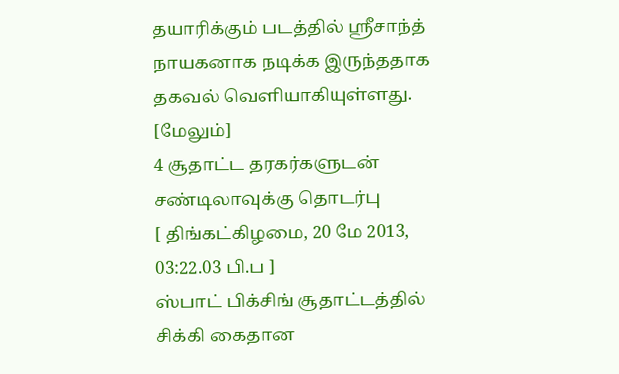தயாரிக்கும் படத்தில் ஸ்ரீசாந்த் நாயகனாக நடிக்க இருந்ததாக தகவல் வெளியாகியுள்ளது. [மேலும்]
4 சூதாட்ட தரகர்களுடன் சண்டிலாவுக்கு தொடர்பு
[ திங்கட்கிழமை, 20 மே 2013, 03:22.03 பி.ப ]
ஸ்பாட் பிக்சிங் சூதாட்டத்தில் சிக்கி கைதான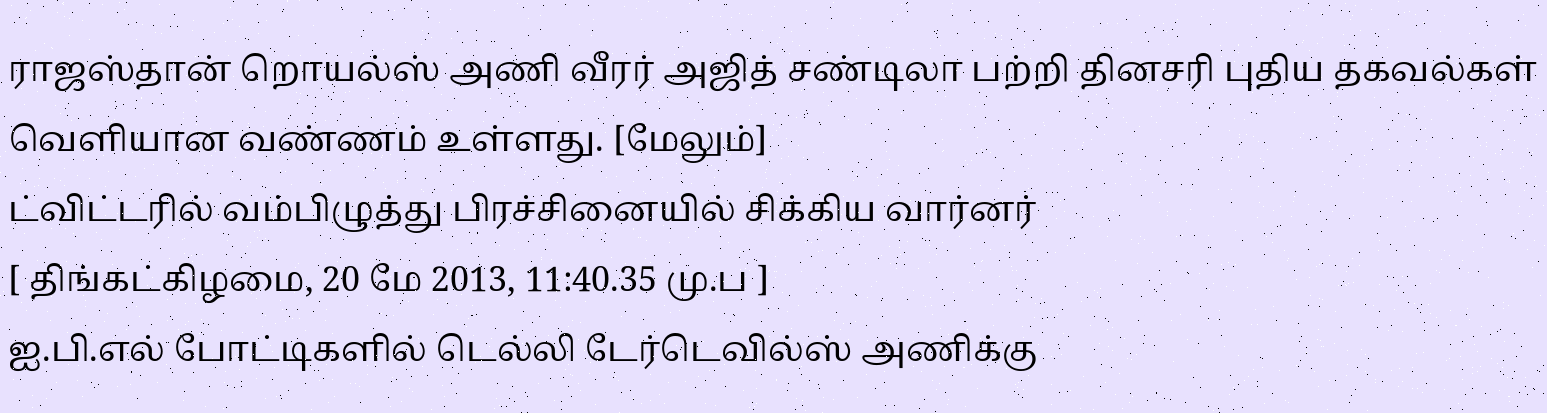ராஜஸ்தான் றொயல்ஸ் அணி வீரர் அஜித் சண்டிலா பற்றி தினசரி புதிய தகவல்கள் வெளியான வண்ணம் உள்ளது. [மேலும்]
ட்விட்டரில் வம்பிழுத்து பிரச்சினையில் சிக்கிய வார்னர்
[ திங்கட்கிழமை, 20 மே 2013, 11:40.35 மு.ப ]
ஐ.பி.எல் போட்டிகளில் டெல்லி டேர்டெவில்ஸ் அணிக்கு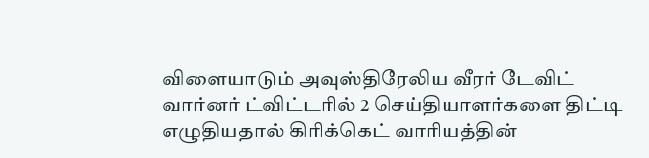விளையாடும் அவுஸ்திரேலிய வீரர் டேவிட் வார்னர் ட்விட்டரில் 2 செய்தியாளர்களை திட்டி எழுதியதால் கிரிக்கெட் வாரியத்தின்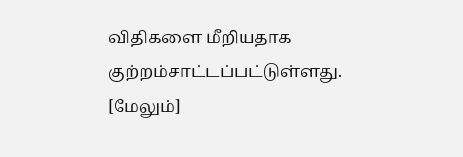விதிகளை மீறியதாக குற்றம்சாட்டப்பட்டுள்ளது. [மேலும்]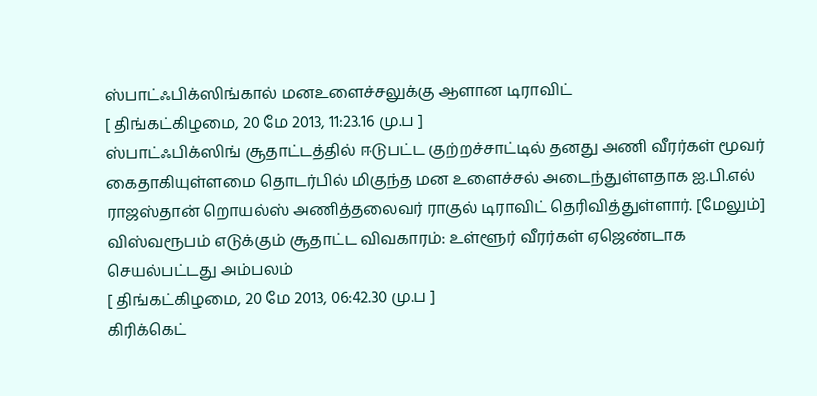ஸ்பாட்ஃபிக்ஸிங்கால் மனஉளைச்சலுக்கு ஆளான டிராவிட்
[ திங்கட்கிழமை, 20 மே 2013, 11:23.16 மு.ப ]
ஸ்பாட்ஃபிக்ஸிங் சூதாட்டத்தில் ஈடுபட்ட குற்றச்சாட்டில் தனது அணி வீரர்கள் மூவர் கைதாகியுள்ளமை தொடர்பில் மிகுந்த மன உளைச்சல் அடைந்துள்ளதாக ஐ.பி.எல் ராஜஸ்தான் றொயல்ஸ் அணித்தலைவர் ராகுல் டிராவிட் தெரிவித்துள்ளார். [மேலும்]
விஸ்வரூபம் எடுக்கும் சூதாட்ட விவகாரம்: உள்ளூர் வீரர்கள் ஏஜெண்டாக செயல்பட்டது அம்பலம்
[ திங்கட்கிழமை, 20 மே 2013, 06:42.30 மு.ப ]
கிரிக்கெட்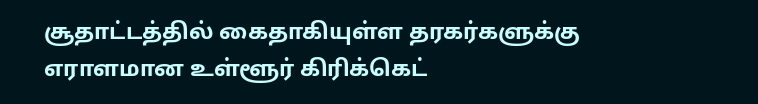சூதாட்டத்தில் கைதாகியுள்ள தரகர்களுக்கு எராளமான உள்ளூர் கிரிக்கெட்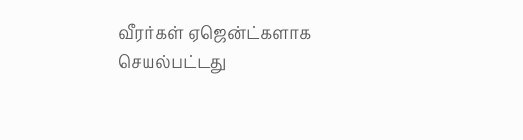வீரர்கள் ஏஜென்ட்களாக செயல்பட்டது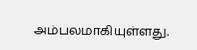அம்பலமாகியுள்ளது.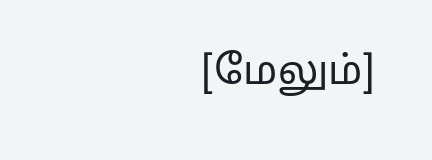[மேலும்]